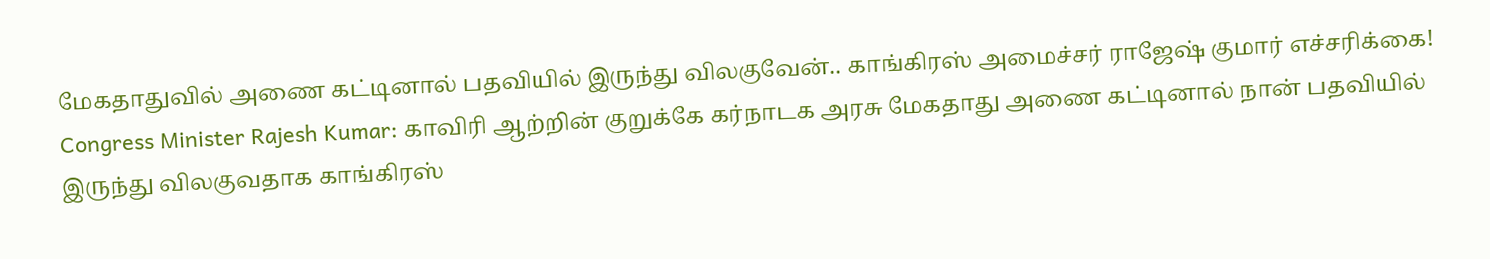மேகதாதுவில் அணை கட்டினால் பதவியில் இருந்து விலகுவேன்.. காங்கிரஸ் அமைச்சர் ராஜேஷ் குமார் எச்சரிக்கை!
Congress Minister Rajesh Kumar: காவிரி ஆற்றின் குறுக்கே கர்நாடக அரசு மேகதாது அணை கட்டினால் நான் பதவியில் இருந்து விலகுவதாக காங்கிரஸ்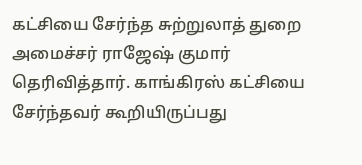கட்சியை சேர்ந்த சுற்றுலாத் துறை அமைச்சர் ராஜேஷ் குமார் தெரிவித்தார். காங்கிரஸ் கட்சியை சேர்ந்தவர் கூறியிருப்பது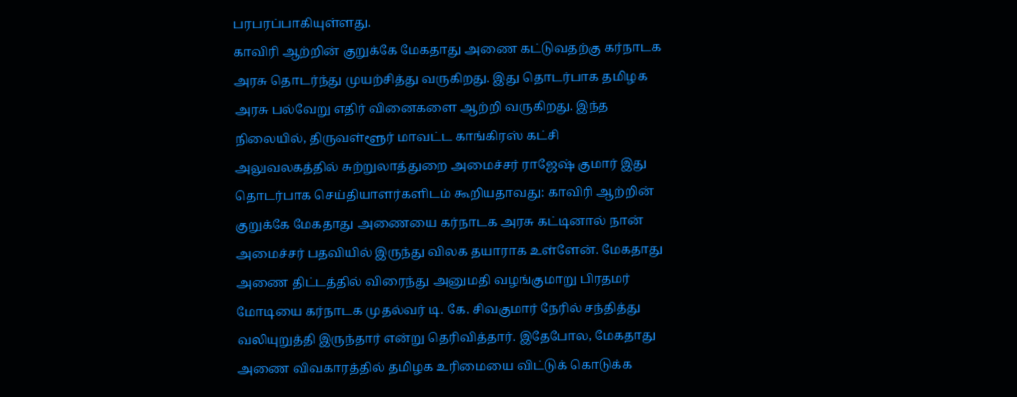பரபரப்பாகியுள்ளது.
காவிரி ஆற்றின் குறுக்கே மேகதாது அணை கட்டுவதற்கு கர்நாடக அரசு தொடர்ந்து முயற்சித்து வருகிறது. இது தொடர்பாக தமிழக அரசு பல்வேறு எதிர் வினைகளை ஆற்றி வருகிறது. இந்த நிலையில், திருவள்ளூர் மாவட்ட காங்கிரஸ் கட்சி அலுவலகத்தில் சுற்றுலாத்துறை அமைச்சர் ராஜேஷ் குமார் இது தொடர்பாக செய்தியாளர்களிடம் கூறியதாவது: காவிரி ஆற்றின் குறுக்கே மேகதாது அணையை கர்நாடக அரசு கட்டினால் நான் அமைச்சர் பதவியில் இருந்து விலக தயாராக உள்ளேன். மேகதாது அணை திட்டத்தில் விரைந்து அனுமதி வழங்குமாறு பிரதமர் மோடியை கர்நாடக முதல்வர் டி. கே. சிவகுமார் நேரில் சந்தித்து வலியுறுத்தி இருந்தார் என்று தெரிவித்தார். இதேபோல, மேகதாது அணை விவகாரத்தில் தமிழக உரிமையை விட்டுக் கொடுக்க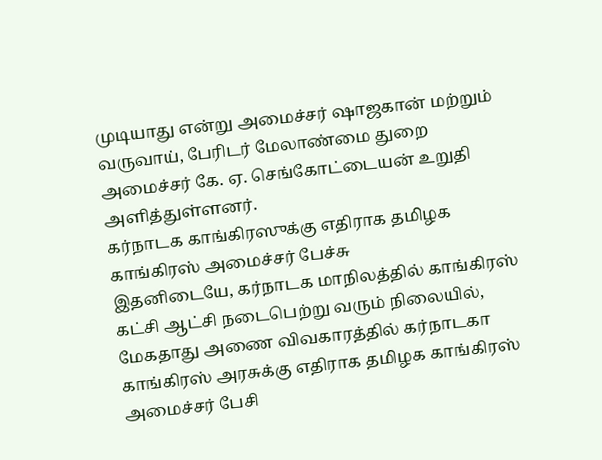முடியாது என்று அமைச்சர் ஷாஜகான் மற்றும் வருவாய், பேரிடர் மேலாண்மை துறை அமைச்சர் கே. ஏ. செங்கோட்டையன் உறுதி அளித்துள்ளனர்.
கர்நாடக காங்கிரஸுக்கு எதிராக தமிழக காங்கிரஸ் அமைச்சர் பேச்சு
இதனிடையே, கர்நாடக மாநிலத்தில் காங்கிரஸ் கட்சி ஆட்சி நடைபெற்று வரும் நிலையில், மேகதாது அணை விவகாரத்தில் கர்நாடகா காங்கிரஸ் அரசுக்கு எதிராக தமிழக காங்கிரஸ் அமைச்சர் பேசி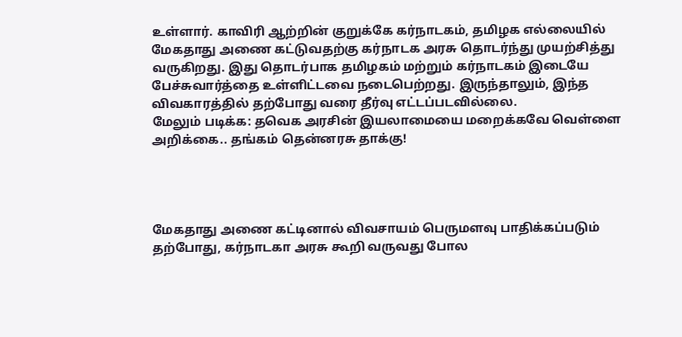உள்ளார். காவிரி ஆற்றின் குறுக்கே கர்நாடகம், தமிழக எல்லையில் மேகதாது அணை கட்டுவதற்கு கர்நாடக அரசு தொடர்ந்து முயற்சித்து வருகிறது. இது தொடர்பாக தமிழகம் மற்றும் கர்நாடகம் இடையே பேச்சுவார்த்தை உள்ளிட்டவை நடைபெற்றது. இருந்தாலும், இந்த விவகாரத்தில் தற்போது வரை தீர்வு எட்டப்படவில்லை.
மேலும் படிக்க: தவெக அரசின் இயலாமையை மறைக்கவே வெள்ளை அறிக்கை.. தங்கம் தென்னரசு தாக்கு!




மேகதாது அணை கட்டினால் விவசாயம் பெருமளவு பாதிக்கப்படும்
தற்போது, கர்நாடகா அரசு கூறி வருவது போல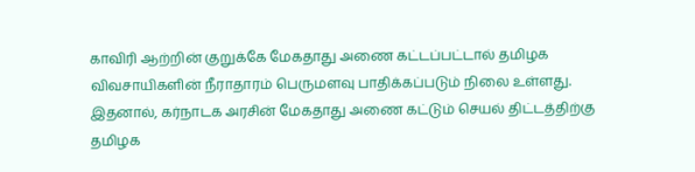காவிரி ஆற்றின் குறுக்கே மேகதாது அணை கட்டப்பட்டால் தமிழக விவசாயிகளின் நீராதாரம் பெருமளவு பாதிக்கப்படும் நிலை உள்ளது. இதனால், கர்நாடக அரசின் மேகதாது அணை கட்டும் செயல் திட்டத்திற்கு தமிழக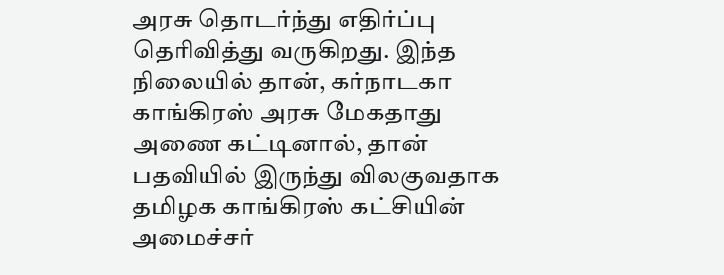அரசு தொடர்ந்து எதிர்ப்பு தெரிவித்து வருகிறது. இந்த நிலையில் தான், கர்நாடகா காங்கிரஸ் அரசு மேகதாது அணை கட்டினால், தான் பதவியில் இருந்து விலகுவதாக தமிழக காங்கிரஸ் கட்சியின் அமைச்சர்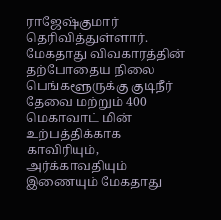ராஜேஷ்குமார் தெரிவித்துள்ளார்.
மேகதாது விவகாரத்தின் தற்போதைய நிலை
பெங்களூருக்கு குடிநீர் தேவை மற்றும் 400 மெகாவாட் மின் உற்பத்திக்காக காவிரியும், அர்க்காவதியும் இணையும் மேகதாது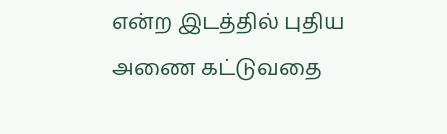என்ற இடத்தில் புதிய அணை கட்டுவதை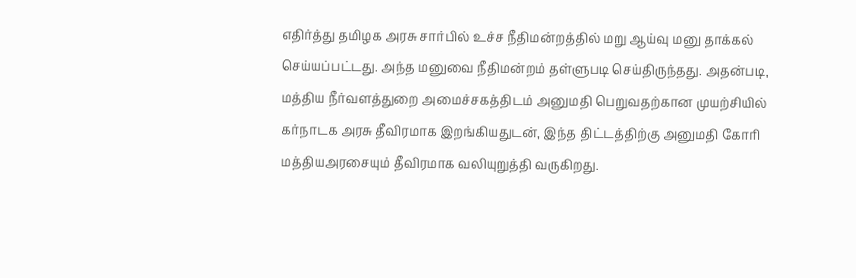எதிர்த்து தமிழக அரசு சார்பில் உச்ச நீதிமன்றத்தில் மறு ஆய்வு மனு தாக்கல் செய்யப்பட்டது. அந்த மனுவை நீதிமன்றம் தள்ளுபடி செய்திருந்தது. அதன்படி, மத்திய நீர்வளத்துறை அமைச்சகத்திடம் அனுமதி பெறுவதற்கான முயற்சியில் கர்நாடக அரசு தீவிரமாக இறங்கியதுடன், இந்த திட்டத்திற்கு அனுமதி கோரி மத்தியஅரசையும் தீவிரமாக வலியுறுத்தி வருகிறது.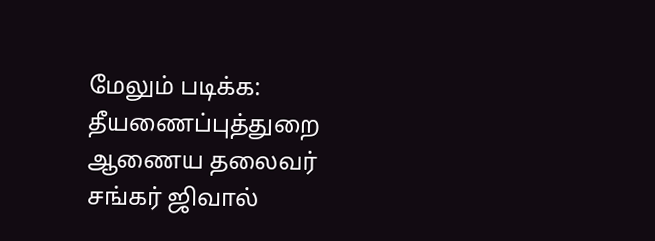மேலும் படிக்க: தீயணைப்புத்துறை ஆணைய தலைவர் சங்கர் ஜிவால்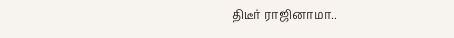திடீர் ராஜினாமா..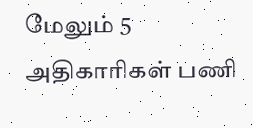மேலும் 5 அதிகாரிகள் பணி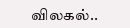விலகல்..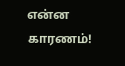என்ன காரணம்!